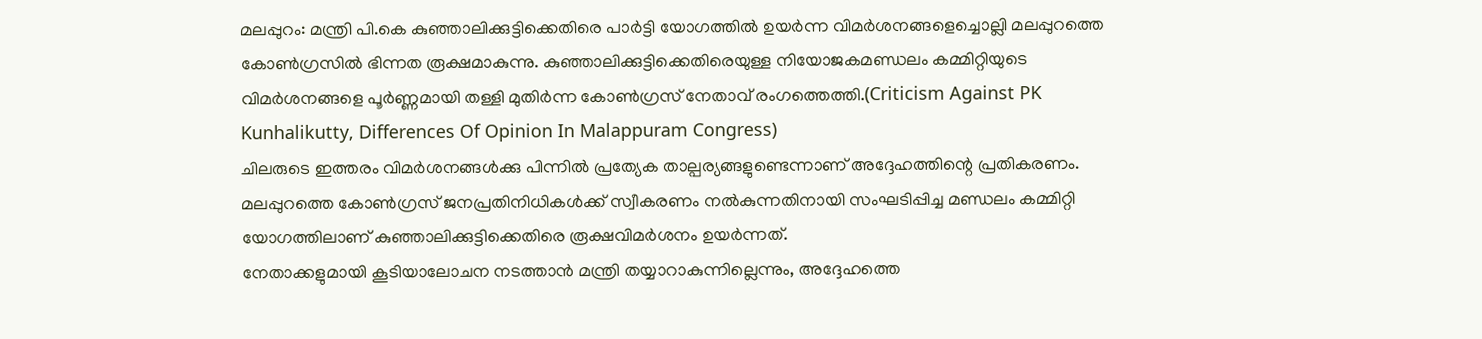മലപ്പുറം: മന്ത്രി പി.കെ കുഞ്ഞാലിക്കുട്ടിക്കെതിരെ പാർട്ടി യോഗത്തിൽ ഉയർന്ന വിമർശനങ്ങളെച്ചൊല്ലി മലപ്പുറത്തെ കോൺഗ്രസിൽ ഭിന്നത രൂക്ഷമാകുന്നു. കുഞ്ഞാലിക്കുട്ടിക്കെതിരെയുള്ള നിയോജകമണ്ഡലം കമ്മിറ്റിയുടെ വിമർശനങ്ങളെ പൂർണ്ണമായി തള്ളി മുതിർന്ന കോൺഗ്രസ് നേതാവ് രംഗത്തെത്തി.(Criticism Against PK Kunhalikutty, Differences Of Opinion In Malappuram Congress)
ചിലരുടെ ഇത്തരം വിമർശനങ്ങൾക്കു പിന്നിൽ പ്രത്യേക താല്പര്യങ്ങളുണ്ടെന്നാണ് അദ്ദേഹത്തിന്റെ പ്രതികരണം. മലപ്പുറത്തെ കോൺഗ്രസ് ജനപ്രതിനിധികൾക്ക് സ്വീകരണം നൽകുന്നതിനായി സംഘടിപ്പിച്ച മണ്ഡലം കമ്മിറ്റി യോഗത്തിലാണ് കുഞ്ഞാലിക്കുട്ടിക്കെതിരെ രൂക്ഷവിമർശനം ഉയർന്നത്.
നേതാക്കളുമായി കൂടിയാലോചന നടത്താൻ മന്ത്രി തയ്യാറാകുന്നില്ലെന്നും, അദ്ദേഹത്തെ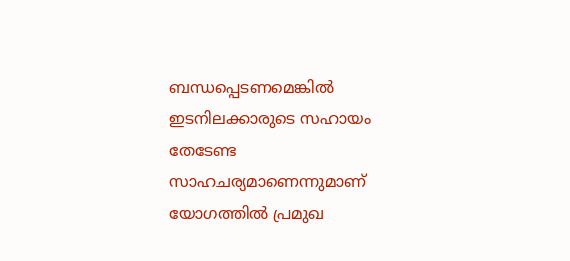ബന്ധപ്പെടണമെങ്കിൽ ഇടനിലക്കാരുടെ സഹായം തേടേണ്ട സാഹചര്യമാണെന്നുമാണ് യോഗത്തിൽ പ്രമുഖ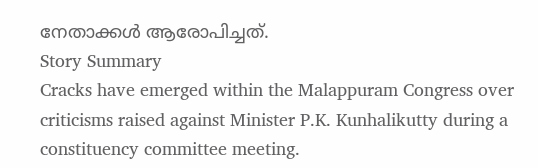നേതാക്കൾ ആരോപിച്ചത്.
Story Summary
Cracks have emerged within the Malappuram Congress over criticisms raised against Minister P.K. Kunhalikutty during a constituency committee meeting.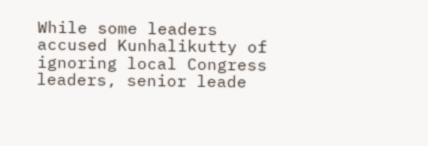While some leaders accused Kunhalikutty of ignoring local Congress leaders, senior leade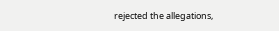rejected the allegations,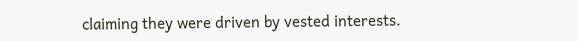claiming they were driven by vested interests.